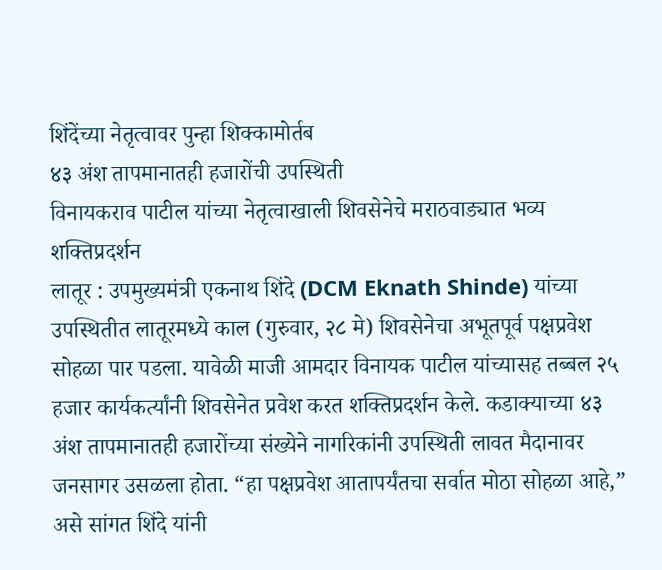शिंदेंच्या नेतृत्वावर पुन्हा शिक्कामोर्तब
४३ अंश तापमानातही हजारोंची उपस्थिती
विनायकराव पाटील यांच्या नेतृत्वाखाली शिवसेनेचे मराठवाड्यात भव्य शक्तिप्रदर्शन
लातूर : उपमुख्यमंत्री एकनाथ शिंदे (DCM Eknath Shinde) यांच्या उपस्थितीत लातूरमध्ये काल (गुरुवार, २८ मे) शिवसेनेचा अभूतपूर्व पक्षप्रवेश सोहळा पार पडला. यावेळी माजी आमदार विनायक पाटील यांच्यासह तब्बल २५ हजार कार्यकर्त्यांनी शिवसेनेत प्रवेश करत शक्तिप्रदर्शन केले. कडाक्याच्या ४३ अंश तापमानातही हजारोंच्या संख्येने नागरिकांनी उपस्थिती लावत मैदानावर जनसागर उसळला होता. “हा पक्षप्रवेश आतापर्यंतचा सर्वात मोठा सोहळा आहे,” असे सांगत शिंदे यांनी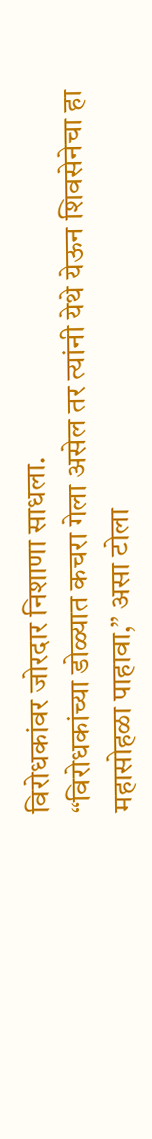विरोधकांवर जोरदार निशाणा साधला.
“विरोधकांच्या डोळ्यात कचरा गेला असेल तर त्यांनी येथे येऊन शिवसेनेचा हा महासोहळा पाहावा,” असा टोला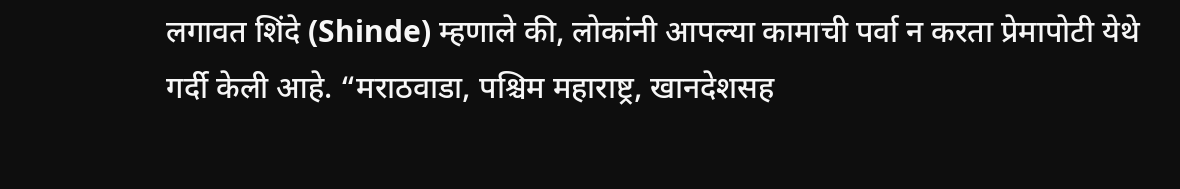लगावत शिंदे (Shinde) म्हणाले की, लोकांनी आपल्या कामाची पर्वा न करता प्रेमापोटी येथे गर्दी केली आहे. “मराठवाडा, पश्चिम महाराष्ट्र, खानदेशसह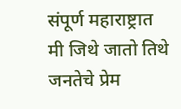संपूर्ण महाराष्ट्रात मी जिथे जातो तिथे जनतेचे प्रेम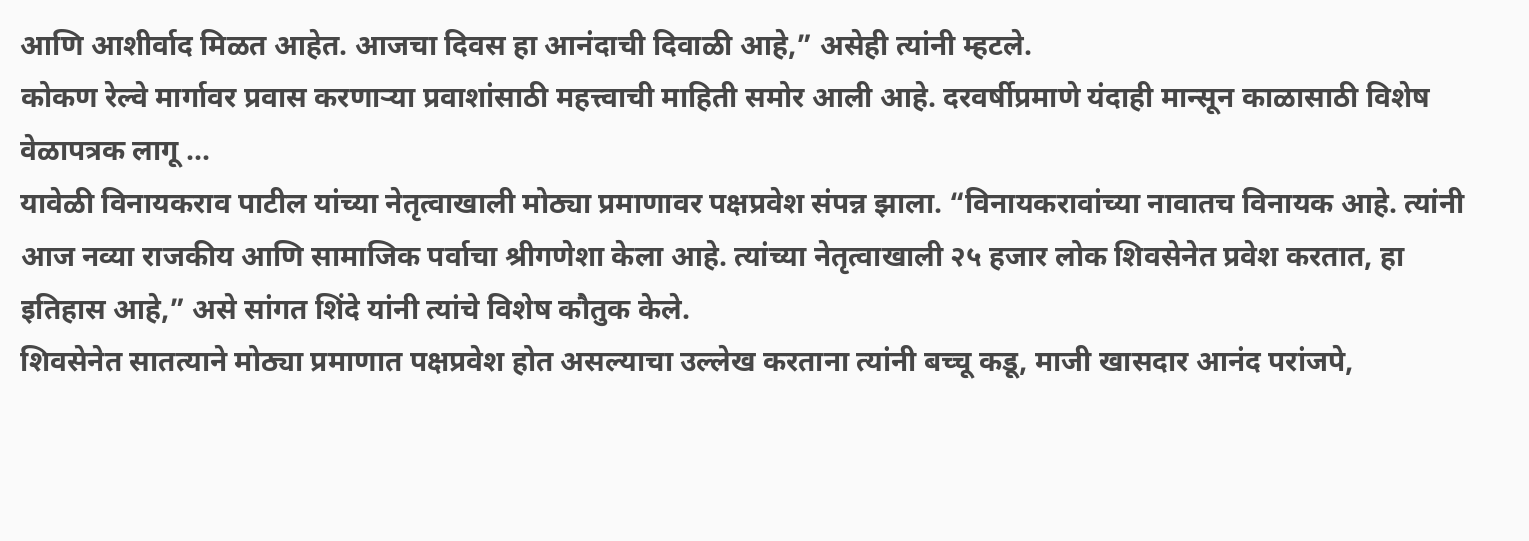आणि आशीर्वाद मिळत आहेत. आजचा दिवस हा आनंदाची दिवाळी आहे,” असेही त्यांनी म्हटले.
कोकण रेल्वे मार्गावर प्रवास करणाऱ्या प्रवाशांसाठी महत्त्वाची माहिती समोर आली आहे. दरवर्षीप्रमाणे यंदाही मान्सून काळासाठी विशेष वेळापत्रक लागू ...
यावेळी विनायकराव पाटील यांच्या नेतृत्वाखाली मोठ्या प्रमाणावर पक्षप्रवेश संपन्न झाला. “विनायकरावांच्या नावातच विनायक आहे. त्यांनी आज नव्या राजकीय आणि सामाजिक पर्वाचा श्रीगणेशा केला आहे. त्यांच्या नेतृत्वाखाली २५ हजार लोक शिवसेनेत प्रवेश करतात, हा इतिहास आहे,” असे सांगत शिंदे यांनी त्यांचे विशेष कौतुक केले.
शिवसेनेत सातत्याने मोठ्या प्रमाणात पक्षप्रवेश होत असल्याचा उल्लेख करताना त्यांनी बच्चू कडू, माजी खासदार आनंद परांजपे,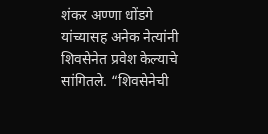शंकर अण्णा धोंडगे यांच्यासह अनेक नेत्यांनी शिवसेनेत प्रवेश केल्याचे सांगितले. “शिवसेनेची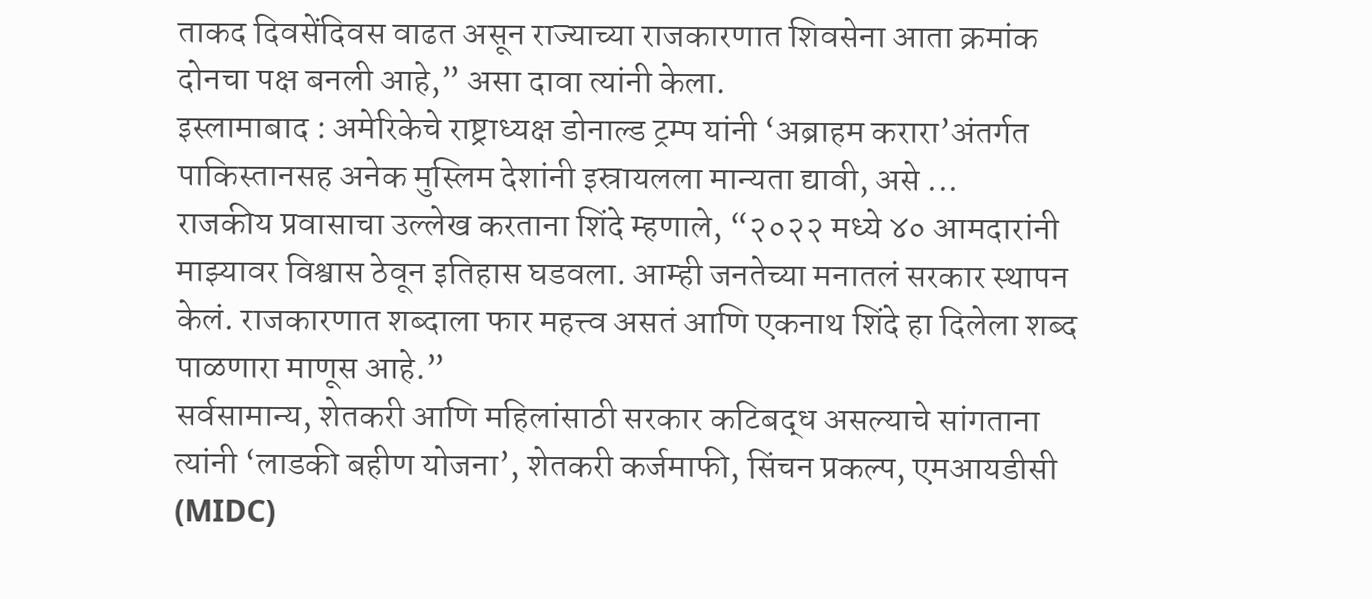ताकद दिवसेंदिवस वाढत असून राज्याच्या राजकारणात शिवसेना आता क्रमांक दोनचा पक्ष बनली आहे,” असा दावा त्यांनी केला.
इस्लामाबाद : अमेरिकेचे राष्ट्राध्यक्ष डोनाल्ड ट्रम्प यांनी ‘अब्राहम करारा’अंतर्गत पाकिस्तानसह अनेक मुस्लिम देशांनी इस्रायलला मान्यता द्यावी, असे ...
राजकीय प्रवासाचा उल्लेख करताना शिंदे म्हणाले, “२०२२ मध्ये ४० आमदारांनी माझ्यावर विश्वास ठेवून इतिहास घडवला. आम्ही जनतेच्या मनातलं सरकार स्थापन केलं. राजकारणात शब्दाला फार महत्त्व असतं आणि एकनाथ शिंदे हा दिलेला शब्द पाळणारा माणूस आहे.”
सर्वसामान्य, शेतकरी आणि महिलांसाठी सरकार कटिबद्ध असल्याचे सांगताना त्यांनी ‘लाडकी बहीण योजना’, शेतकरी कर्जमाफी, सिंचन प्रकल्प, एमआयडीसी (MIDC)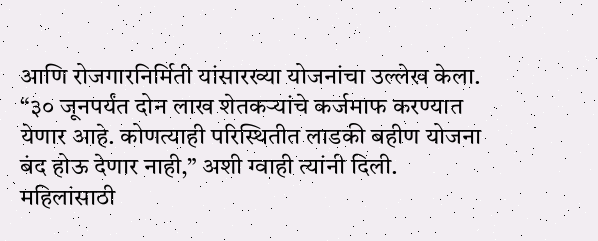आणि रोजगारनिर्मिती यांसारख्या योजनांचा उल्लेख केला. “३० जूनपर्यंत दोन लाख शेतकऱ्यांचे कर्जमाफ करण्यात येणार आहे. कोणत्याही परिस्थितीत लाडकी बहीण योजना बंद होऊ देणार नाही,” अशी ग्वाही त्यांनी दिली.
महिलांसाठी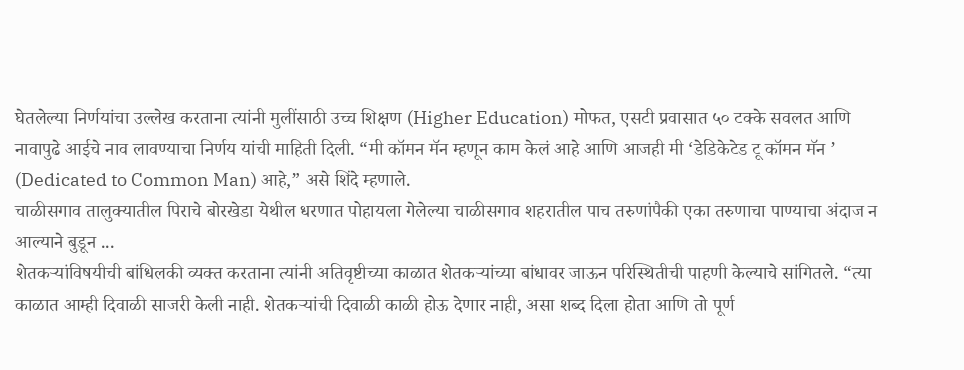घेतलेल्या निर्णयांचा उल्लेख करताना त्यांनी मुलींसाठी उच्च शिक्षण (Higher Education) मोफत, एसटी प्रवासात ५० टक्के सवलत आणि नावापुढे आईचे नाव लावण्याचा निर्णय यांची माहिती दिली. “मी कॉमन मॅन म्हणून काम केलं आहे आणि आजही मी ‘डेडिकेटेड टू कॉमन मॅन ’ (Dedicated to Common Man) आहे,” असे शिंदे म्हणाले.
चाळीसगाव तालुक्यातील पिराचे बोरखेडा येथील धरणात पोहायला गेलेल्या चाळीसगाव शहरातील पाच तरुणांपैकी एका तरुणाचा पाण्याचा अंदाज न आल्याने बुडून ...
शेतकऱ्यांविषयीची बांधिलकी व्यक्त करताना त्यांनी अतिवृष्टीच्या काळात शेतकऱ्यांच्या बांधावर जाऊन परिस्थितीची पाहणी केल्याचे सांगितले. “त्या काळात आम्ही दिवाळी साजरी केली नाही. शेतकऱ्यांची दिवाळी काळी होऊ देणार नाही, असा शब्द दिला होता आणि तो पूर्ण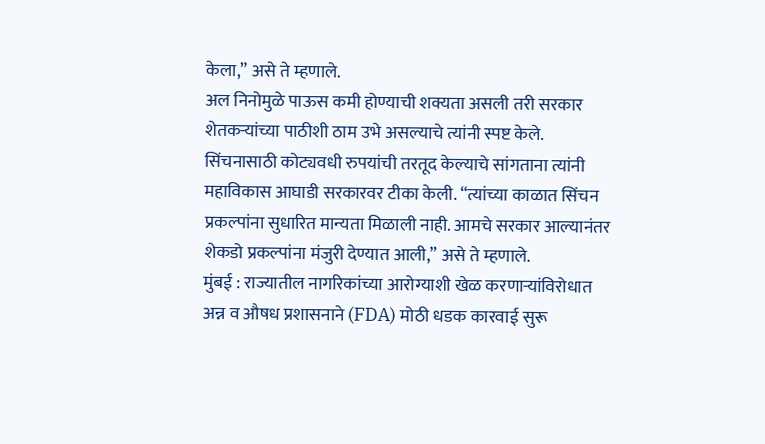केला,” असे ते म्हणाले.
अल निनोमुळे पाऊस कमी होण्याची शक्यता असली तरी सरकार शेतकऱ्यांच्या पाठीशी ठाम उभे असल्याचे त्यांनी स्पष्ट केले. सिंचनासाठी कोट्यवधी रुपयांची तरतूद केल्याचे सांगताना त्यांनी महाविकास आघाडी सरकारवर टीका केली. “त्यांच्या काळात सिंचन प्रकल्पांना सुधारित मान्यता मिळाली नाही. आमचे सरकार आल्यानंतर शेकडो प्रकल्पांना मंजुरी देण्यात आली,” असे ते म्हणाले.
मुंबई : राज्यातील नागरिकांच्या आरोग्याशी खेळ करणाऱ्यांविरोधात अन्न व औषध प्रशासनाने (FDA) मोठी धडक कारवाई सुरू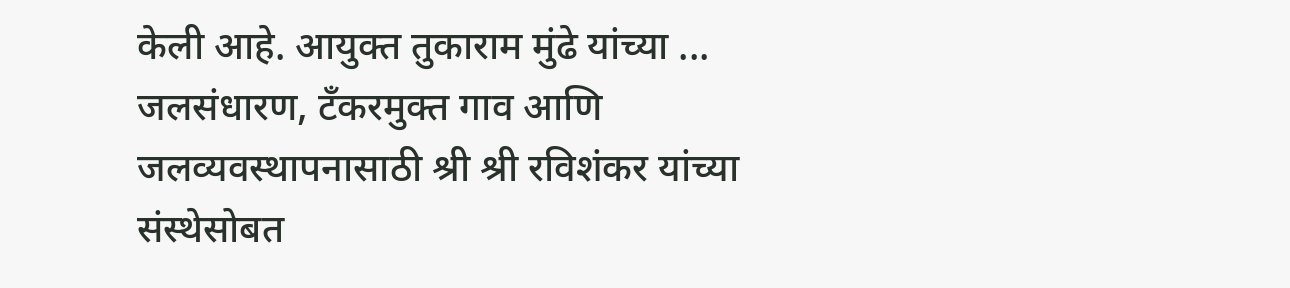केली आहे. आयुक्त तुकाराम मुंढे यांच्या ...
जलसंधारण, टँकरमुक्त गाव आणि जलव्यवस्थापनासाठी श्री श्री रविशंकर यांच्या संस्थेसोबत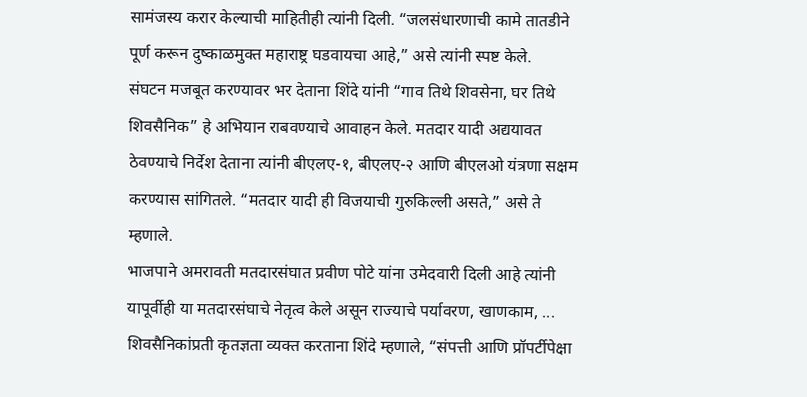सामंजस्य करार केल्याची माहितीही त्यांनी दिली. “जलसंधारणाची कामे तातडीने पूर्ण करून दुष्काळमुक्त महाराष्ट्र घडवायचा आहे,” असे त्यांनी स्पष्ट केले.
संघटन मजबूत करण्यावर भर देताना शिंदे यांनी “गाव तिथे शिवसेना, घर तिथे शिवसैनिक” हे अभियान राबवण्याचे आवाहन केले. मतदार यादी अद्ययावत ठेवण्याचे निर्देश देताना त्यांनी बीएलए-१, बीएलए-२ आणि बीएलओ यंत्रणा सक्षम करण्यास सांगितले. “मतदार यादी ही विजयाची गुरुकिल्ली असते,” असे ते म्हणाले.
भाजपाने अमरावती मतदारसंघात प्रवीण पोटे यांना उमेदवारी दिली आहे त्यांनी यापूर्वीही या मतदारसंघाचे नेतृत्व केले असून राज्याचे पर्यावरण, खाणकाम, ...
शिवसैनिकांप्रती कृतज्ञता व्यक्त करताना शिंदे म्हणाले, “संपत्ती आणि प्रॉपर्टीपेक्षा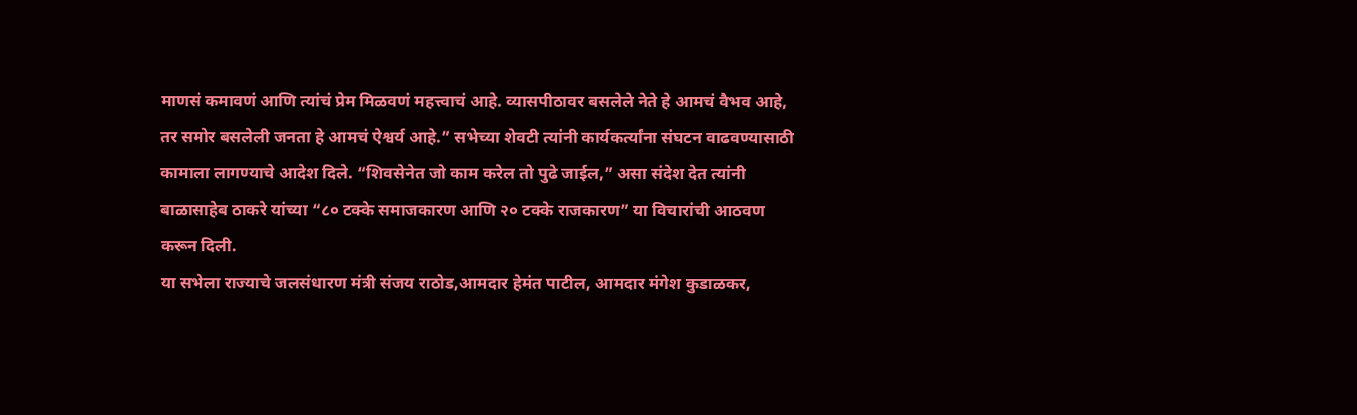माणसं कमावणं आणि त्यांचं प्रेम मिळवणं महत्त्वाचं आहे. व्यासपीठावर बसलेले नेते हे आमचं वैभव आहे, तर समोर बसलेली जनता हे आमचं ऐश्वर्य आहे.” सभेच्या शेवटी त्यांनी कार्यकर्त्यांना संघटन वाढवण्यासाठी कामाला लागण्याचे आदेश दिले. “शिवसेनेत जो काम करेल तो पुढे जाईल,” असा संदेश देत त्यांनी बाळासाहेब ठाकरे यांच्या “८० टक्के समाजकारण आणि २० टक्के राजकारण” या विचारांची आठवण करून दिली.
या सभेला राज्याचे जलसंधारण मंत्री संजय राठोड,आमदार हेमंत पाटील, आमदार मंगेश कुडाळकर,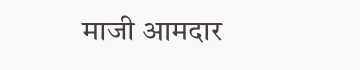माजी आमदार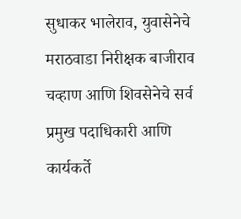सुधाकर भालेराव, युवासेनेचे मराठवाडा निरीक्षक बाजीराव चव्हाण आणि शिवसेनेचे सर्व प्रमुख पदाधिकारी आणि कार्यकर्ते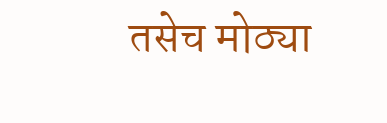तसेच मोठ्या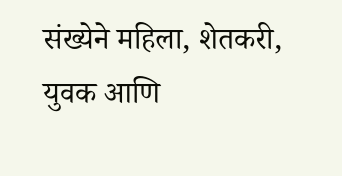संख्येने महिला, शेतकरी, युवक आणि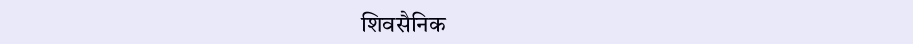शिवसैनिक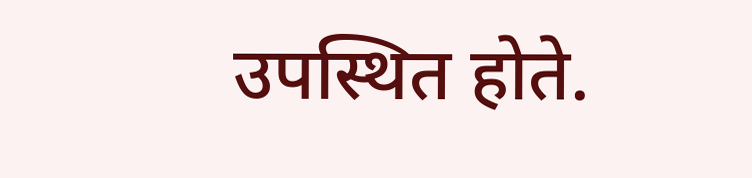उपस्थित होते.